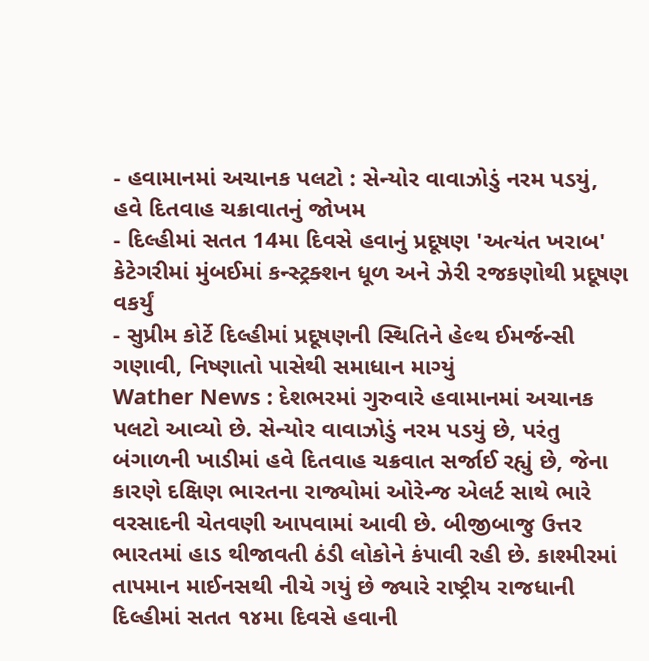- હવામાનમાં અચાનક પલટો : સેન્યોર વાવાઝોડું નરમ પડયું, હવે દિતવાહ ચક્રાવાતનું જોખમ
- દિલ્હીમાં સતત 14મા દિવસે હવાનું પ્રદૂષણ 'અત્યંત ખરાબ' કેટેગરીમાં મુંબઈમાં કન્સ્ટ્રક્શન ધૂળ અને ઝેરી રજકણોથી પ્રદૂષણ વકર્યું
- સુપ્રીમ કોર્ટે દિલ્હીમાં પ્રદૂષણની સ્થિતિને હેલ્થ ઈમર્જન્સી ગણાવી, નિષ્ણાતો પાસેથી સમાધાન માગ્યું
Wather News : દેશભરમાં ગુરુવારે હવામાનમાં અચાનક પલટો આવ્યો છે. સેન્યોર વાવાઝોડું નરમ પડયું છે, પરંતુ બંગાળની ખાડીમાં હવે દિતવાહ ચક્રવાત સર્જાઈ રહ્યું છે, જેના કારણે દક્ષિણ ભારતના રાજ્યોમાં ઓરેન્જ એલર્ટ સાથે ભારે વરસાદની ચેતવણી આપવામાં આવી છે. બીજીબાજુ ઉત્તર ભારતમાં હાડ થીજાવતી ઠંડી લોકોને કંપાવી રહી છે. કાશ્મીરમાં તાપમાન માઈનસથી નીચે ગયું છે જ્યારે રાષ્ટ્રીય રાજધાની દિલ્હીમાં સતત ૧૪મા દિવસે હવાની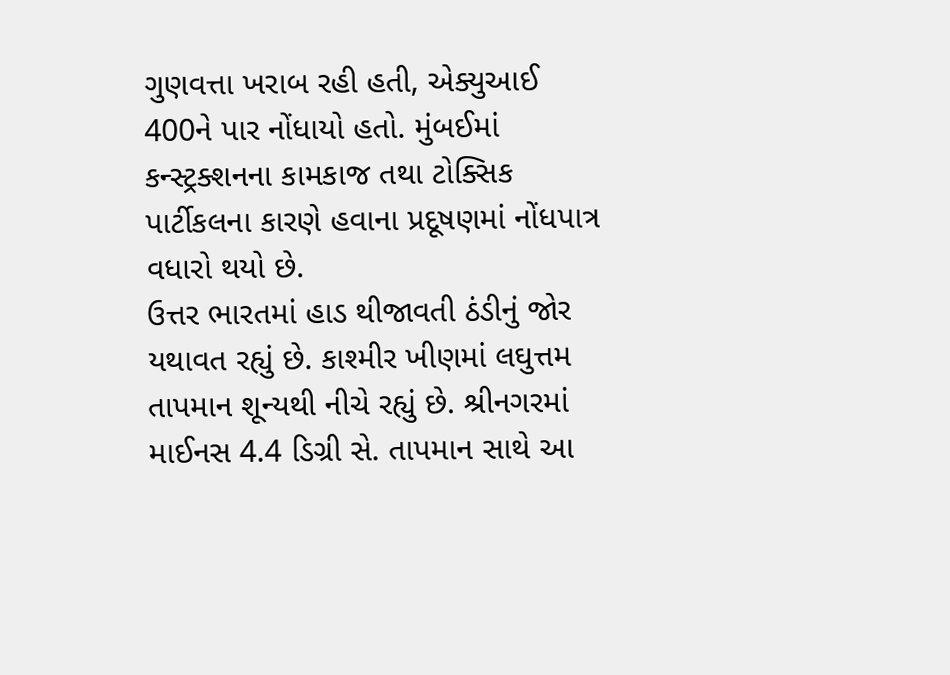ગુણવત્તા ખરાબ રહી હતી, એક્યુઆઈ 400ને પાર નોંધાયો હતો. મુંબઈમાં કન્સ્ટ્રક્શનના કામકાજ તથા ટોક્સિક પાર્ટીકલના કારણે હવાના પ્રદૂષણમાં નોંધપાત્ર વધારો થયો છે.
ઉત્તર ભારતમાં હાડ થીજાવતી ઠંડીનું જોર યથાવત રહ્યું છે. કાશ્મીર ખીણમાં લઘુત્તમ તાપમાન શૂન્યથી નીચે રહ્યું છે. શ્રીનગરમાં માઈનસ 4.4 ડિગ્રી સે. તાપમાન સાથે આ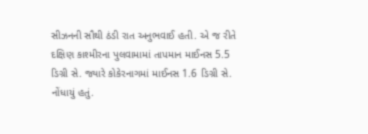સીઝનની સૌથી ઠંડી રાત અનુભવાઈ હતી. એ જ રીતે દક્ષિણ કાશ્મીરના પુલવામામાં તાપમાન માઈનસ 5.5 ડિગ્રી સે. જ્યારે કોકેરનાગમાં માઈનસ 1.6 ડિગ્રી સે. નોંધાયું હતું.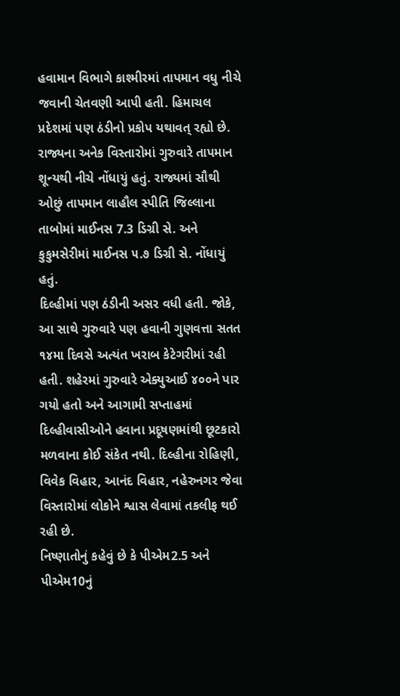હવામાન વિભાગે કાશ્મીરમાં તાપમાન વધુ નીચે જવાની ચેતવણી આપી હતી. હિમાચલ પ્રદેશમાં પણ ઠંડીનો પ્રકોપ યથાવત્ રહ્યો છે. રાજ્યના અનેક વિસ્તારોમાં ગુરુવારે તાપમાન શૂન્યથી નીચે નોંધાયું હતું. રાજ્યમાં સૌથી ઓછું તાપમાન લાહૌલ સ્પીતિ જિલ્લાના તાબોમાં માઈનસ 7.3 ડિગ્રી સે. અને કુકુમસેરીમાં માઈનસ ૫.૭ ડિગ્રી સે. નોંધાયું હતું.
દિલ્હીમાં પણ ઠંડીની અસર વધી હતી. જોકે, આ સાથે ગુરુવારે પણ હવાની ગુણવત્તા સતત ૧૪મા દિવસે અત્યંત ખરાબ કેટેગરીમાં રહી હતી. શહેરમાં ગુરુવારે એક્યુઆઈ ૪૦૦ને પાર ગયો હતો અને આગામી સપ્તાહમાં દિલ્હીવાસીઓને હવાના પ્રદૂષણમાંથી છૂટકારો મળવાના કોઈ સંકેત નથી. દિલ્હીના રોહિણી, વિવેક વિહાર, આનંદ વિહાર, નહેરુનગર જેવા વિસ્તારોમાં લોકોને શ્વાસ લેવામાં તકલીફ થઈ રહી છે.
નિષ્ણાતોનું કહેવું છે કે પીએમ2.5 અને પીએમ10નું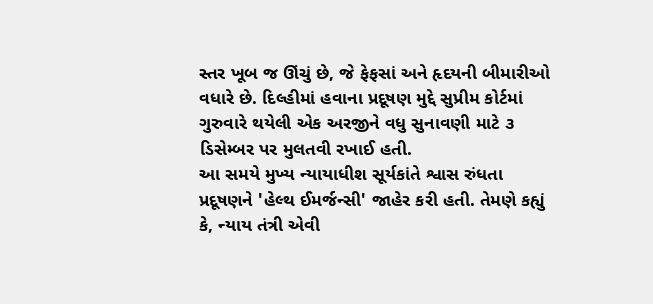સ્તર ખૂબ જ ઊંચું છે, જે ફેફસાં અને હૃદયની બીમારીઓ વધારે છે. દિલ્હીમાં હવાના પ્રદૂષણ મુદ્દે સુપ્રીમ કોર્ટમાં ગુરુવારે થયેલી એક અરજીને વધુ સુનાવણી માટે ૩ ડિસેમ્બર પર મુલતવી રખાઈ હતી.
આ સમયે મુખ્ય ન્યાયાધીશ સૂર્યકાંતે શ્વાસ રુંધતા પ્રદૂષણને 'હેલ્થ ઈમર્જન્સી' જાહેર કરી હતી. તેમણે કહ્યું કે, ન્યાય તંત્રી એવી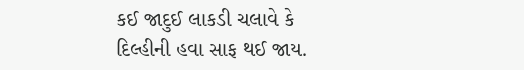કઈ જાદુઈ લાકડી ચલાવે કે દિલ્હીની હવા સાફ થઈ જાય.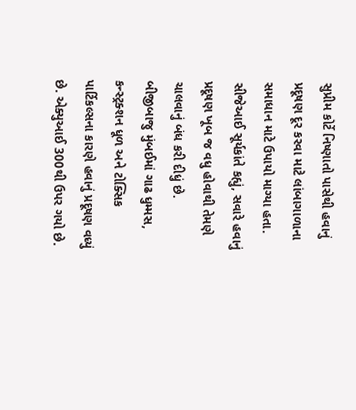સુપ્રીમ કોર્ટે નિષ્ણાતો પાસેથી હવાનું પ્રદૂષણ દૂર કરવા માટે લાંબાગાળાના સમાધાન માટે ઉપાયો માગ્યા હતા. સીજેઆઈ સૂર્યકાંતે કહ્યું, સવારે હવાનું પ્રદૂષણ ખૂબ જ વધુ હોવાથી તેમણે ચાલવાનું બંધ કરી દીધું છે.
બીજીબાજુ મુંબઈમાં ગાઢ ધુમ્મસ, કન્સ્ટ્રક્શન ધૂળ અને ટોક્સિક પાર્ટિકલ્સના કારણે હવાનું પ્રદૂષણ વધ્યું છે. એક્યુઆઈ 300થી ઉપર ગયો છે.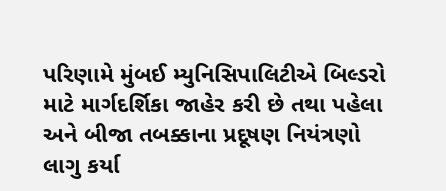પરિણામે મુંબઈ મ્યુનિસિપાલિટીએ બિલ્ડરો માટે માર્ગદર્શિકા જાહેર કરી છે તથા પહેલા અને બીજા તબક્કાના પ્રદૂષણ નિયંત્રણો લાગુ કર્યા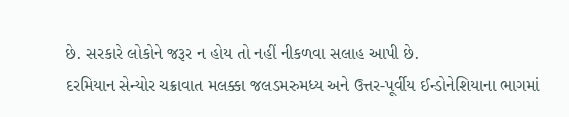છે. સરકારે લોકોને જરૂર ન હોય તો નહીં નીકળવા સલાહ આપી છે.
દરમિયાન સેન્યોર ચક્રાવાત મલક્કા જલડમરુમધ્ય અને ઉત્તર-પૂર્વીય ઈન્ડોનેશિયાના ભાગમાં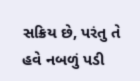સક્રિય છે, પરંતુ તે હવે નબળું પડી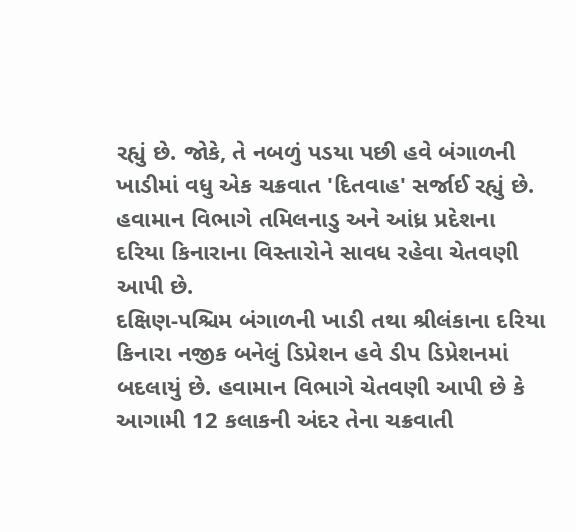રહ્યું છે. જોકે, તે નબળું પડયા પછી હવે બંગાળની ખાડીમાં વધુ એક ચક્રવાત 'દિતવાહ' સર્જાઈ રહ્યું છે. હવામાન વિભાગે તમિલનાડુ અને આંધ્ર પ્રદેશના દરિયા કિનારાના વિસ્તારોને સાવધ રહેવા ચેતવણી આપી છે.
દક્ષિણ-પશ્ચિમ બંગાળની ખાડી તથા શ્રીલંકાના દરિયા કિનારા નજીક બનેલું ડિપ્રેશન હવે ડીપ ડિપ્રેશનમાં બદલાયું છે. હવામાન વિભાગે ચેતવણી આપી છે કે આગામી 12 કલાકની અંદર તેના ચક્રવાતી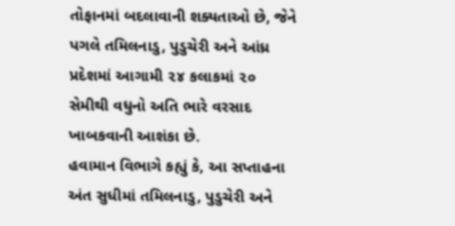તોફાનમાં બદલાવાની શક્યતાઓ છે, જેને પગલે તમિલનાડુ, પુડુચેરી અને આંધ્ર પ્રદેશમાં આગામી ૨૪ કલાકમાં ૨૦ સેમીથી વધુનો અતિ ભારે વરસાદ ખાબકવાની આશંકા છે.
હવામાન વિભાગે કહ્યું કે, આ સપ્તાહના અંત સુધીમાં તમિલનાડુ, પુડુચેરી અને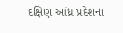દક્ષિણ આંધ્ર પ્રદેશના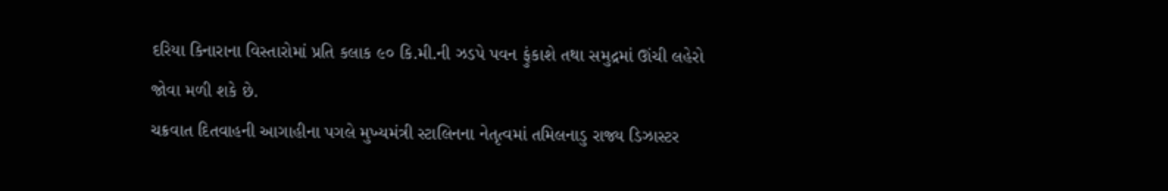દરિયા કિનારાના વિસ્તારોમાં પ્રતિ કલાક ૯૦ કિ.મી.ની ઝડપે પવન ફુંકાશે તથા સમુદ્રમાં ઊંચી લહેરો જોવા મળી શકે છે.
ચક્રવાત દિતવાહની આગાહીના પગલે મુખ્યમંત્રી સ્ટાલિનના નેતૃત્વમાં તમિલનાડુ રાજ્ય ડિઝાસ્ટર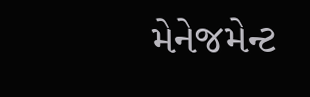મેનેજમેન્ટ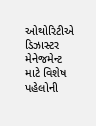ઓથોરિટીએ ડિઝાસ્ટર મેનેજમેન્ટ માટે વિશેષ પહેલોની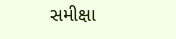સમીક્ષા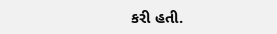કરી હતી.